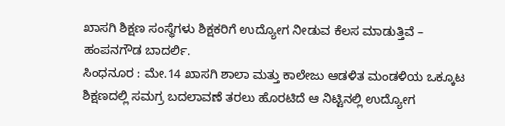ಖಾಸಗಿ ಶಿಕ್ಷಣ ಸಂಸ್ಥೆಗಳು ಶಿಕ್ಷಕರಿಗೆ ಉದ್ಯೋಗ ನೀಡುವ ಕೆಲಸ ಮಾಡುತ್ತಿವೆ – ಹಂಪನಗೌಡ ಬಾದರ್ಲಿ.
ಸಿಂಧನೂರ : ಮೇ.14 ಖಾಸಗಿ ಶಾಲಾ ಮತ್ತು ಕಾಲೇಜು ಆಡಳಿತ ಮಂಡಳಿಯ ಒಕ್ಕೂಟ ಶಿಕ್ಷಣದಲ್ಲಿ ಸಮಗ್ರ ಬದಲಾವಣೆ ತರಲು ಹೊರಟಿದೆ ಆ ನಿಟ್ಟಿನಲ್ಲಿ ಉದ್ಯೋಗ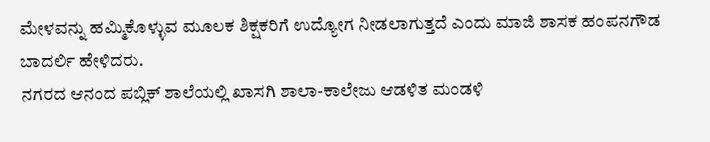ಮೇಳವನ್ನು ಹಮ್ಮಿಕೊಳ್ಳುವ ಮೂಲಕ ಶಿಕ್ಷಕರಿಗೆ ಉದ್ಯೋಗ ನೀಡಲಾಗುತ್ತದೆ ಎಂದು ಮಾಜಿ ಶಾಸಕ ಹಂಪನಗೌಡ ಬಾದರ್ಲಿ ಹೇಳಿದರು.
ನಗರದ ಆನಂದ ಪಬ್ಲಿಕ್ ಶಾಲೆಯಲ್ಲಿ ಖಾಸಗಿ ಶಾಲಾ-ಕಾಲೇಜು ಆಡಳಿತ ಮಂಡಳಿ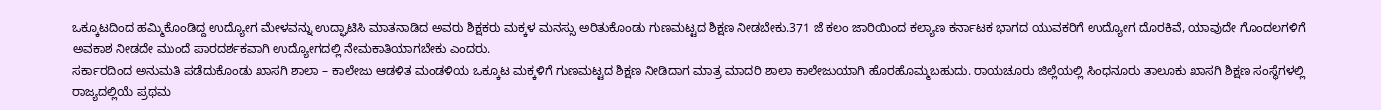ಒಕ್ಕೂಟದಿಂದ ಹಮ್ಮಿಕೊಂಡಿದ್ದ ಉದ್ಯೋಗ ಮೇಳವನ್ನು ಉದ್ಘಾಟಿಸಿ ಮಾತನಾಡಿದ ಅವರು ಶಿಕ್ಷಕರು ಮಕ್ಕಳ ಮನಸ್ಸು ಅರಿತುಕೊಂಡು ಗುಣಮಟ್ಟದ ಶಿಕ್ಷಣ ನೀಡಬೇಕು.371 ಜೆ ಕಲಂ ಜಾರಿಯಿಂದ ಕಲ್ಯಾಣ ಕರ್ನಾಟಕ ಭಾಗದ ಯುವಕರಿಗೆ ಉದ್ಯೋಗ ದೊರಕಿವೆ, ಯಾವುದೇ ಗೊಂದಲಗಳಿಗೆ ಅವಕಾಶ ನೀಡದೇ ಮುಂದೆ ಪಾರದರ್ಶಕವಾಗಿ ಉದ್ಯೋಗದಲ್ಲಿ ನೇಮಕಾತಿಯಾಗಬೇಕು ಎಂದರು.
ಸರ್ಕಾರದಿಂದ ಅನುಮತಿ ಪಡೆದುಕೊಂಡು ಖಾಸಗಿ ಶಾಲಾ – ಕಾಲೇಜು ಆಡಳಿತ ಮಂಡಳಿಯ ಒಕ್ಕೂಟ ಮಕ್ಕಳಿಗೆ ಗುಣಮಟ್ಟದ ಶಿಕ್ಷಣ ನೀಡಿದಾಗ ಮಾತ್ರ ಮಾದರಿ ಶಾಲಾ ಕಾಲೇಜುಯಾಗಿ ಹೊರಹೊಮ್ಮಬಹುದು. ರಾಯಚೂರು ಜಿಲ್ಲೆಯಲ್ಲಿ ಸಿಂಧನೂರು ತಾಲೂಕು ಖಾಸಗಿ ಶಿಕ್ಷಣ ಸಂಸ್ಥೆಗಳಲ್ಲಿ ರಾಜ್ಯದಲ್ಲಿಯೆ ಪ್ರಥಮ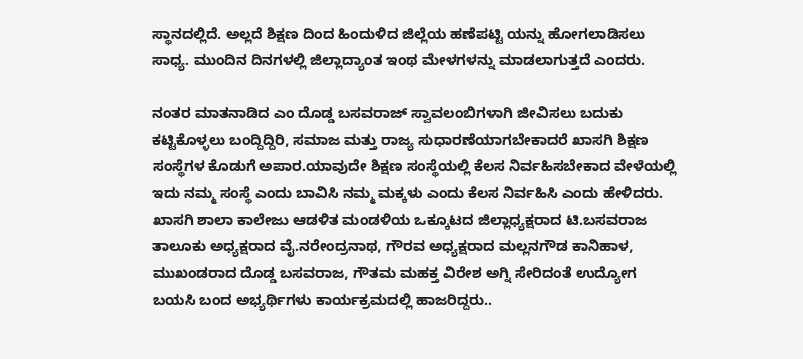ಸ್ಥಾನದಲ್ಲಿದೆ. ಅಲ್ಲದೆ ಶಿಕ್ಷಣ ದಿಂದ ಹಿಂದುಳಿದ ಜಿಲ್ಲೆಯ ಹಣೆಪಟ್ಟಿ ಯನ್ನು ಹೋಗಲಾಡಿಸಲು ಸಾಧ್ಯ. ಮುಂದಿನ ದಿನಗಳಲ್ಲಿ ಜಿಲ್ಲಾದ್ಯಾಂತ ಇಂಥ ಮೇಳಗಳನ್ನು ಮಾಡಲಾಗುತ್ತದೆ ಎಂದರು.

ನಂತರ ಮಾತನಾಡಿದ ಎಂ ದೊಡ್ಡ ಬಸವರಾಜ್ ಸ್ವಾವಲಂಬಿಗಳಾಗಿ ಜೀವಿಸಲು ಬದುಕು ಕಟ್ಟಿಕೊಳ್ಳಲು ಬಂದ್ದಿದ್ದಿರಿ, ಸಮಾಜ ಮತ್ತು ರಾಜ್ಯ ಸುಧಾರಣೆಯಾಗಬೇಕಾದರೆ ಖಾಸಗಿ ಶಿಕ್ಷಣ ಸಂಸ್ಥೆಗಳ ಕೊಡುಗೆ ಅಪಾರ.ಯಾವುದೇ ಶಿಕ್ಷಣ ಸಂಸ್ಥೆಯಲ್ಲಿ ಕೆಲಸ ನಿರ್ವಹಿಸಬೇಕಾದ ವೇಳೆಯಲ್ಲಿ ಇದು ನಮ್ಮ ಸಂಸ್ಥೆ ಎಂದು ಬಾವಿಸಿ ನಮ್ಮ ಮಕ್ಕಳು ಎಂದು ಕೆಲಸ ನಿರ್ವಹಿಸಿ ಎಂದು ಹೇಳಿದರು.
ಖಾಸಗಿ ಶಾಲಾ ಕಾಲೇಜು ಆಡಳಿತ ಮಂಡಳಿಯ ಒಕ್ಕೂಟದ ಜಿಲ್ಲಾಧ್ಯಕ್ಷರಾದ ಟಿ.ಬಸವರಾಜ ತಾಲೂಕು ಅಧ್ಯಕ್ಷರಾದ ವೈ.ನರೇಂದ್ರನಾಥ, ಗೌರವ ಅಧ್ಯಕ್ಷರಾದ ಮಲ್ಲನಗೌಡ ಕಾನಿಹಾಳ, ಮುಖಂಡರಾದ ದೊಡ್ಡ ಬಸವರಾಜ, ಗೌತಮ ಮಹಕ್ತ ವಿರೇಶ ಅಗ್ನಿ ಸೇರಿದಂತೆ ಉದ್ಯೋಗ ಬಯಸಿ ಬಂದ ಅಭ್ಯರ್ಥಿಗಳು ಕಾರ್ಯಕ್ರಮದಲ್ಲಿ ಹಾಜರಿದ್ದರು..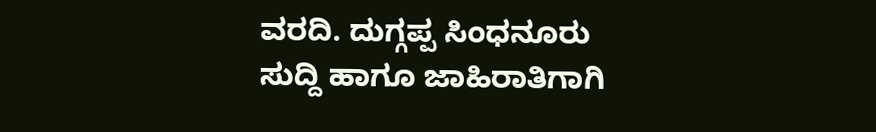ವರದಿ. ದುಗ್ಗಪ್ಪ ಸಿಂಧನೂರು
ಸುದ್ದಿ ಹಾಗೂ ಜಾಹಿರಾತಿಗಾಗಿ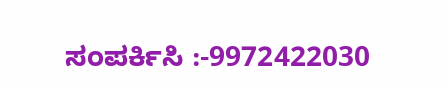ಸಂಪರ್ಕಿಸಿ :-9972422030